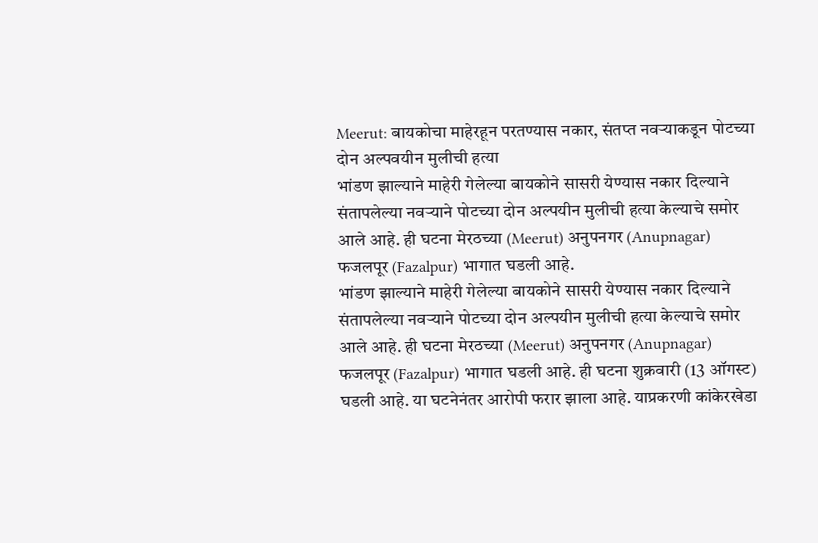Meerut: बायकोचा माहेरहून परतण्यास नकार, संतप्त नवऱ्याकडून पोटच्या दोन अल्पवयीन मुलीची हत्या
भांडण झाल्याने माहेरी गेलेल्या बायकोने सासरी येण्यास नकार दिल्याने संतापलेल्या नवऱ्याने पोटच्या दोन अल्पयीन मुलीची हत्या केल्याचे समोर आले आहे. ही घटना मेरठच्या (Meerut) अनुपनगर (Anupnagar) फजलपूर (Fazalpur) भागात घडली आहे.
भांडण झाल्याने माहेरी गेलेल्या बायकोने सासरी येण्यास नकार दिल्याने संतापलेल्या नवऱ्याने पोटच्या दोन अल्पयीन मुलीची हत्या केल्याचे समोर आले आहे. ही घटना मेरठच्या (Meerut) अनुपनगर (Anupnagar) फजलपूर (Fazalpur) भागात घडली आहे. ही घटना शुक्रवारी (13 ऑगस्ट) घडली आहे. या घटनेनंतर आरोपी फरार झाला आहे. याप्रकरणी कांकेरखेडा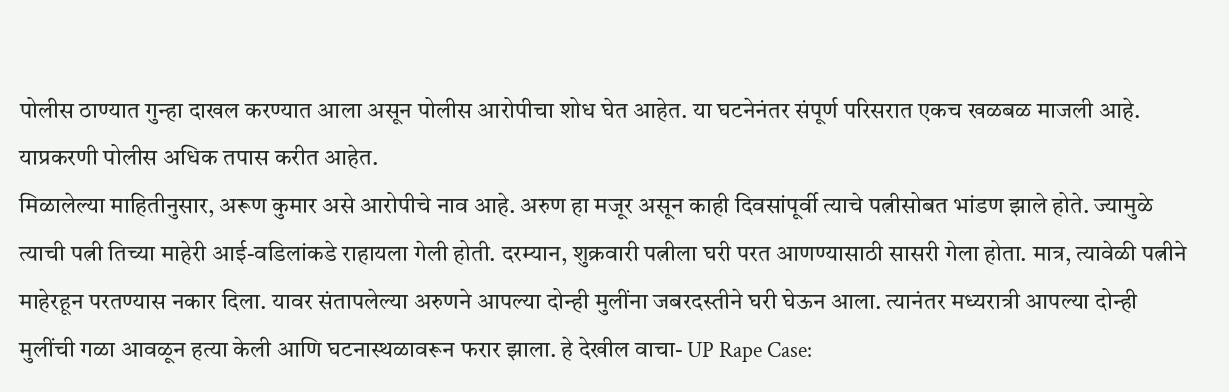पोलीस ठाण्यात गुन्हा दाखल करण्यात आला असून पोलीस आरोपीचा शोध घेत आहेत. या घटनेनंतर संपूर्ण परिसरात एकच खळबळ माजली आहे. याप्रकरणी पोलीस अधिक तपास करीत आहेत.
मिळालेल्या माहितीनुसार, अरूण कुमार असे आरोपीचे नाव आहे. अरुण हा मजूर असून काही दिवसांपूर्वी त्याचे पत्नीसोबत भांडण झाले होते. ज्यामुळे त्याची पत्नी तिच्या माहेरी आई-वडिलांकडे राहायला गेली होती. दरम्यान, शुक्रवारी पत्नीला घरी परत आणण्यासाठी सासरी गेला होता. मात्र, त्यावेळी पत्नीने माहेरहून परतण्यास नकार दिला. यावर संतापलेल्या अरुणने आपल्या दोन्ही मुलींना जबरदस्तीने घरी घेऊन आला. त्यानंतर मध्यरात्री आपल्या दोन्ही मुलींची गळा आवळून हत्या केली आणि घटनास्थळावरून फरार झाला. हे देखील वाचा- UP Rape Case: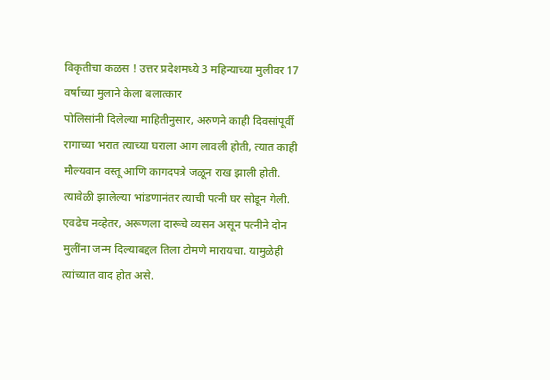विकृतीचा कळस ! उत्तर प्रदेशमध्ये 3 महिन्याच्या मुलीवर 17 वर्षाच्या मुलाने केला बलात्कार
पोलिसांनी दिलेल्या माहितीनुसार, अरुणने काही दिवसांपूर्वी रागाच्या भरात त्याच्या घराला आग लावली होती, त्यात काही मौल्यवान वस्तू आणि कागदपत्रे जळून राख झाली होती. त्यावेळी झालेल्या भांडणानंतर त्याची पत्नी घर सोडून गेली. एवढेच नव्हेतर, अरूणला दारूचे व्यसन असून पत्नीने दोन मुलींना जन्म दिल्याबद्दल तिला टोमणे मारायचा. यामुळेही त्यांच्यात वाद होत असे.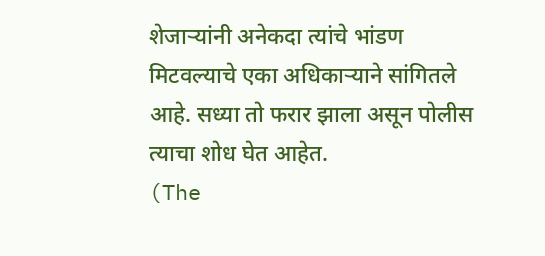शेजाऱ्यांनी अनेकदा त्यांचे भांडण मिटवल्याचे एका अधिकाऱ्याने सांगितले आहे. सध्या तो फरार झाला असून पोलीस त्याचा शोध घेत आहेत.
(The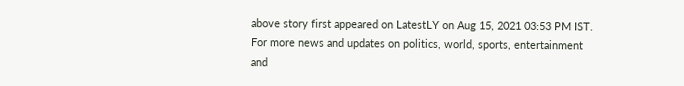above story first appeared on LatestLY on Aug 15, 2021 03:53 PM IST. For more news and updates on politics, world, sports, entertainment and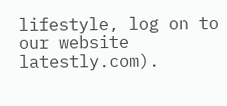lifestyle, log on to our website latestly.com).